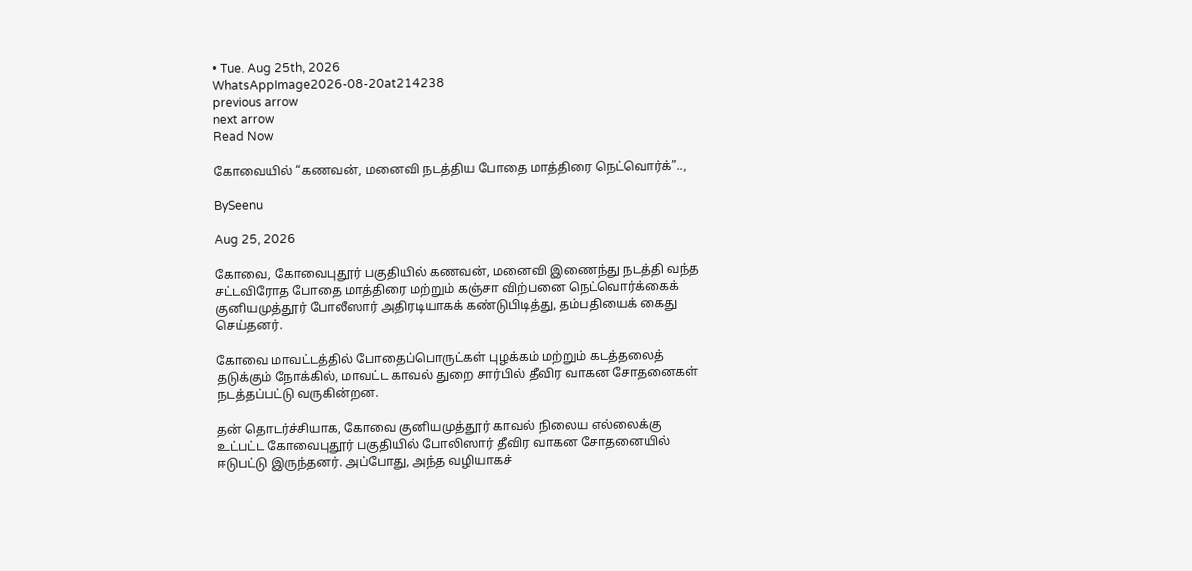• Tue. Aug 25th, 2026
WhatsAppImage2026-08-20at214238
previous arrow
next arrow
Read Now

கோவையில் “கணவன், மனைவி நடத்திய போதை மாத்திரை நெட்வொர்க்”..,

BySeenu

Aug 25, 2026

கோவை, கோவைபுதூர் பகுதியில் கணவன், மனைவி இணைந்து நடத்தி வந்த சட்டவிரோத போதை மாத்திரை மற்றும் கஞ்சா விற்பனை நெட்வொர்க்கைக் குனியமுத்தூர் போலீஸார் அதிரடியாகக் கண்டுபிடித்து, தம்பதியைக் கைது செய்தனர்.

கோவை மாவட்டத்தில் போதைப்பொருட்கள் புழக்கம் மற்றும் கடத்தலைத் தடுக்கும் நோக்கில், மாவட்ட காவல் துறை சார்பில் தீவிர வாகன சோதனைகள் நடத்தப்பட்டு வருகின்றன.

தன் தொடர்ச்சியாக, கோவை குனியமுத்தூர் காவல் நிலைய எல்லைக்கு உட்பட்ட கோவைபுதூர் பகுதியில் போலிஸார் தீவிர வாகன சோதனையில் ஈடுபட்டு இருந்தனர். அப்போது, அந்த வழியாகச்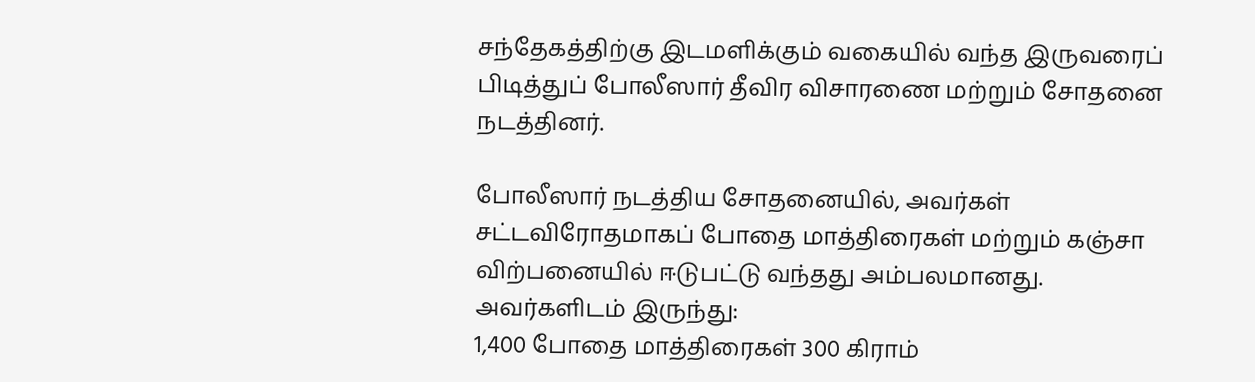சந்தேகத்திற்கு இடமளிக்கும் வகையில் வந்த இருவரைப் பிடித்துப் போலீஸார் தீவிர விசாரணை மற்றும் சோதனை நடத்தினர்.

போலீஸார் நடத்திய சோதனையில், அவர்கள் சட்டவிரோதமாகப் போதை மாத்திரைகள் மற்றும் கஞ்சா விற்பனையில் ஈடுபட்டு வந்தது அம்பலமானது.
அவர்களிடம் இருந்து:
1,400 போதை மாத்திரைகள் 300 கிராம்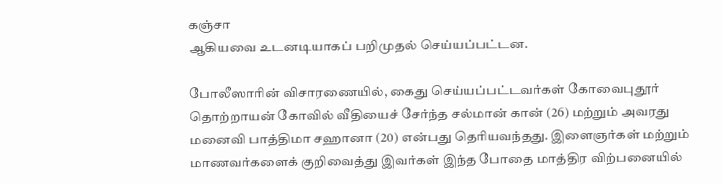கஞ்சா
ஆகியவை உடனடியாகப் பறிமுதல் செய்யப்பட்டன.

போலீஸாரின் விசாரணையில், கைது செய்யப்பட்டவர்கள் கோவைபுதூர் தொற்றாயன் கோவில் வீதியைச் சேர்ந்த சல்மான் கான் (26) மற்றும் அவரது மனைவி பாத்திமா சஹானா (20) என்பது தெரியவந்தது. இளைஞர்கள் மற்றும் மாணவர்களைக் குறிவைத்து இவர்கள் இந்த போதை மாத்திர விற்பனையில்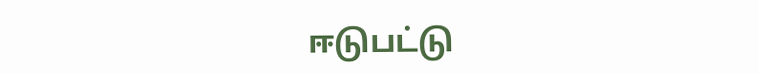ஈடுபட்டு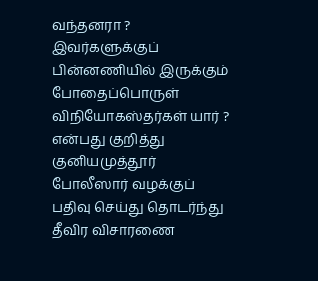வந்தனரா ? இவர்களுக்குப் பின்னணியில் இருக்கும் போதைப்பொருள் விநியோகஸ்தர்கள் யார் ? என்பது குறித்து குனியமுத்தூர் போலீஸார் வழக்குப் பதிவு செய்து தொடர்ந்து தீவிர விசாரணை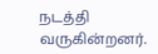நடத்தி வருகின்றனர்.